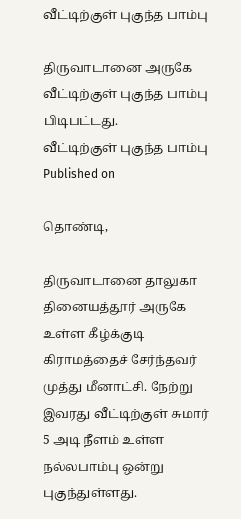வீட்டிற்குள் புகுந்த பாம்பு

திருவாடானை அருகே வீட்டிற்குள் புகுந்த பாம்பு பிடிபட்டது.
வீட்டிற்குள் புகுந்த பாம்பு
Published on

தொண்டி,

திருவாடானை தாலுகா தினையத்தூர் அருகே உள்ள கீழ்க்குடி கிராமத்தைச் சேர்ந்தவர் முத்து மீனாட்சி. நேற்று இவரது வீட்டிற்குள் சுமார் 5 அடி நீளம் உள்ள நல்லபாம்பு ஒன்று புகுந்துள்ளது.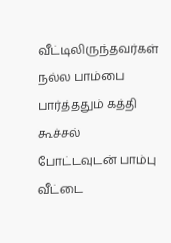வீட்டிலிருந்தவர்கள் நல்ல பாம்பை பார்த்ததும் கத்தி கூச்சல் போட்டவுடன் பாம்பு வீட்டை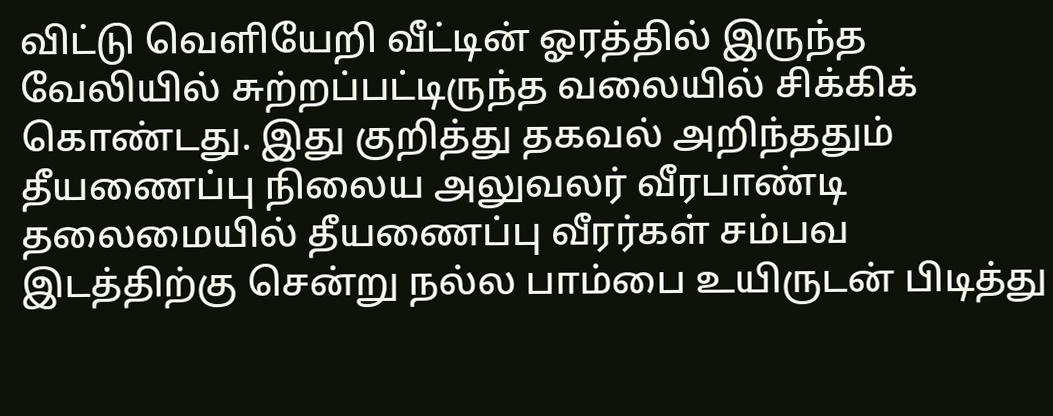விட்டு வெளியேறி வீட்டின் ஓரத்தில் இருந்த வேலியில் சுற்றப்பட்டிருந்த வலையில் சிக்கிக் கொண்டது. இது குறித்து தகவல் அறிந்ததும் தீயணைப்பு நிலைய அலுவலர் வீரபாண்டி தலைமையில் தீயணைப்பு வீரர்கள் சம்பவ இடத்திற்கு சென்று நல்ல பாம்பை உயிருடன் பிடித்து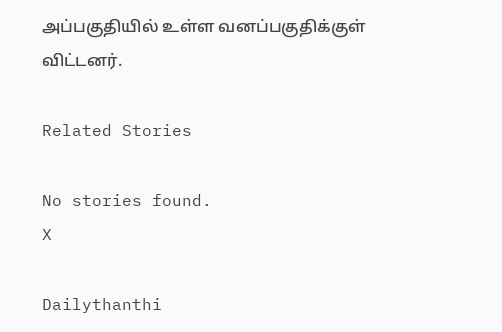அப்பகுதியில் உள்ள வனப்பகுதிக்குள் விட்டனர்.

Related Stories

No stories found.
X

Dailythanthi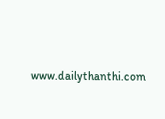www.dailythanthi.com